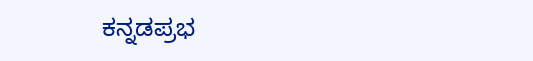ಕನ್ನಡಪ್ರಭ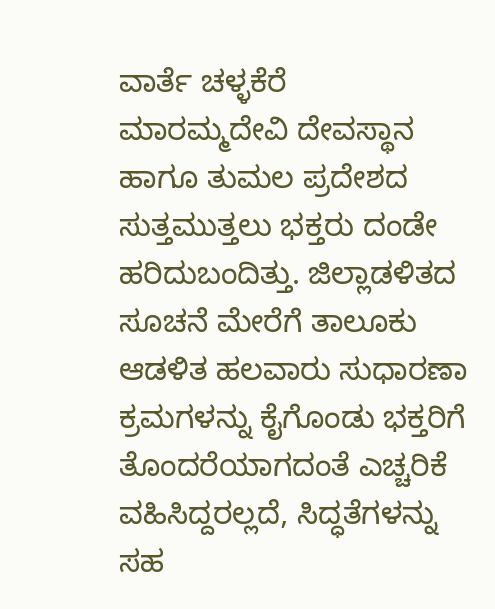ವಾರ್ತೆ ಚಳ್ಳಕೆರೆ
ಮಾರಮ್ಮದೇವಿ ದೇವಸ್ಥಾನ ಹಾಗೂ ತುಮಲ ಪ್ರದೇಶದ ಸುತ್ತಮುತ್ತಲು ಭಕ್ತರು ದಂಡೇ ಹರಿದುಬಂದಿತ್ತು. ಜಿಲ್ಲಾಡಳಿತದ ಸೂಚನೆ ಮೇರೆಗೆ ತಾಲೂಕು ಆಡಳಿತ ಹಲವಾರು ಸುಧಾರಣಾ ಕ್ರಮಗಳನ್ನು ಕೈಗೊಂಡು ಭಕ್ತರಿಗೆ ತೊಂದರೆಯಾಗದಂತೆ ಎಚ್ಚರಿಕೆ ವಹಿಸಿದ್ದರಲ್ಲದೆ, ಸಿದ್ಧತೆಗಳನ್ನು ಸಹ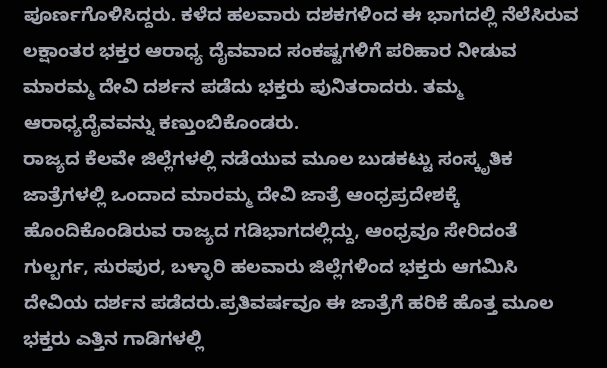ಪೂರ್ಣಗೊಳಿಸಿದ್ದರು. ಕಳೆದ ಹಲವಾರು ದಶಕಗಳಿಂದ ಈ ಭಾಗದಲ್ಲಿ ನೆಲೆಸಿರುವ ಲಕ್ಷಾಂತರ ಭಕ್ತರ ಆರಾಧ್ಯ ದೈವವಾದ ಸಂಕಷ್ಟಗಳಿಗೆ ಪರಿಹಾರ ನೀಡುವ ಮಾರಮ್ಮ ದೇವಿ ದರ್ಶನ ಪಡೆದು ಭಕ್ತರು ಪುನಿತರಾದರು. ತಮ್ಮ ಆರಾಧ್ಯದೈವವನ್ನು ಕಣ್ತುಂಬಿಕೊಂಡರು.
ರಾಜ್ಯದ ಕೆಲವೇ ಜಿಲ್ಲೆಗಳಲ್ಲಿ ನಡೆಯುವ ಮೂಲ ಬುಡಕಟ್ಟು ಸಂಸ್ಕೃತಿಕ ಜಾತ್ರೆಗಳಲ್ಲಿ ಒಂದಾದ ಮಾರಮ್ಮ ದೇವಿ ಜಾತ್ರೆ ಆಂಧ್ರಪ್ರದೇಶಕ್ಕೆ ಹೊಂದಿಕೊಂಡಿರುವ ರಾಜ್ಯದ ಗಡಿಭಾಗದಲ್ಲಿದ್ದು, ಆಂಧ್ರವೂ ಸೇರಿದಂತೆ ಗುಲ್ಬರ್ಗ, ಸುರಪುರ, ಬಳ್ಳಾರಿ ಹಲವಾರು ಜಿಲ್ಲೆಗಳಿಂದ ಭಕ್ತರು ಆಗಮಿಸಿ ದೇವಿಯ ದರ್ಶನ ಪಡೆದರು.ಪ್ರತಿವರ್ಷವೂ ಈ ಜಾತ್ರೆಗೆ ಹರಿಕೆ ಹೊತ್ತ ಮೂಲ ಭಕ್ತರು ಎತ್ತಿನ ಗಾಡಿಗಳಲ್ಲಿ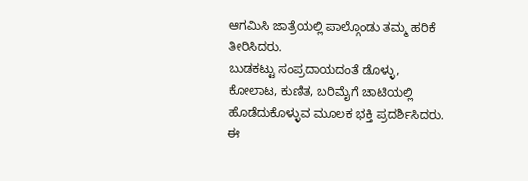ಆಗಮಿಸಿ ಜಾತ್ರೆಯಲ್ಲಿ ಪಾಲ್ಗೊಂಡು ತಮ್ಮ ಹರಿಕೆ ತೀರಿಸಿದರು.
ಬುಡಕಟ್ಟು ಸಂಪ್ರದಾಯದಂತೆ ಡೊಳ್ಳು, ಕೋಲಾಟ, ಕುಣಿತ, ಬರಿಮೈಗೆ ಚಾಟಿಯಲ್ಲಿ ಹೊಡೆದುಕೊಳ್ಳುವ ಮೂಲಕ ಭಕ್ತಿ ಪ್ರದರ್ಶಿಸಿದರು. ಈ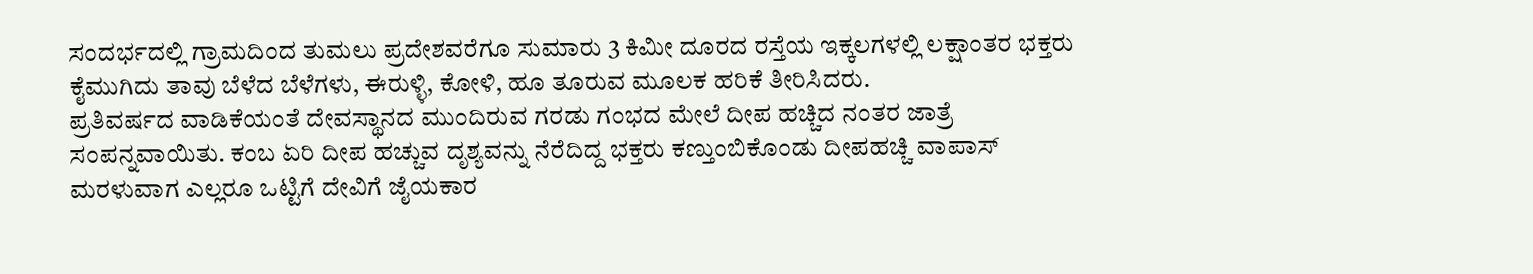ಸಂದರ್ಭದಲ್ಲಿ ಗ್ರಾಮದಿಂದ ತುಮಲು ಪ್ರದೇಶವರೆಗೂ ಸುಮಾರು 3 ಕಿಮೀ ದೂರದ ರಸ್ತೆಯ ಇಕ್ಕಲಗಳಲ್ಲಿ ಲಕ್ಷಾಂತರ ಭಕ್ತರು ಕೈಮುಗಿದು ತಾವು ಬೆಳೆದ ಬೆಳೆಗಳು, ಈರುಳ್ಳಿ, ಕೋಳಿ, ಹೂ ತೂರುವ ಮೂಲಕ ಹರಿಕೆ ತೀರಿಸಿದರು.
ಪ್ರತಿವರ್ಷದ ವಾಡಿಕೆಯಂತೆ ದೇವಸ್ಥಾನದ ಮುಂದಿರುವ ಗರಡು ಗಂಭದ ಮೇಲೆ ದೀಪ ಹಚ್ಚಿದ ನಂತರ ಜಾತ್ರೆ ಸಂಪನ್ನವಾಯಿತು. ಕಂಬ ಏರಿ ದೀಪ ಹಚ್ಚುವ ದೃಶ್ಯವನ್ನು ನೆರೆದಿದ್ದ ಭಕ್ತರು ಕಣ್ತುಂಬಿಕೊಂಡು ದೀಪಹಚ್ಚಿ ವಾಪಾಸ್ ಮರಳುವಾಗ ಎಲ್ಲರೂ ಒಟ್ಟಿಗೆ ದೇವಿಗೆ ಜೈಯಕಾರ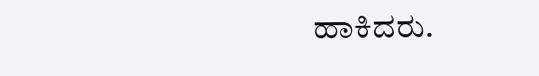ಹಾಕಿದರು.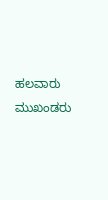ಹಲವಾರು ಮುಖಂಡರು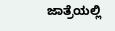ಜಾತ್ರೆಯಲ್ಲಿ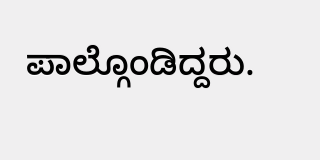ಪಾಲ್ಗೊಂಡಿದ್ದರು.